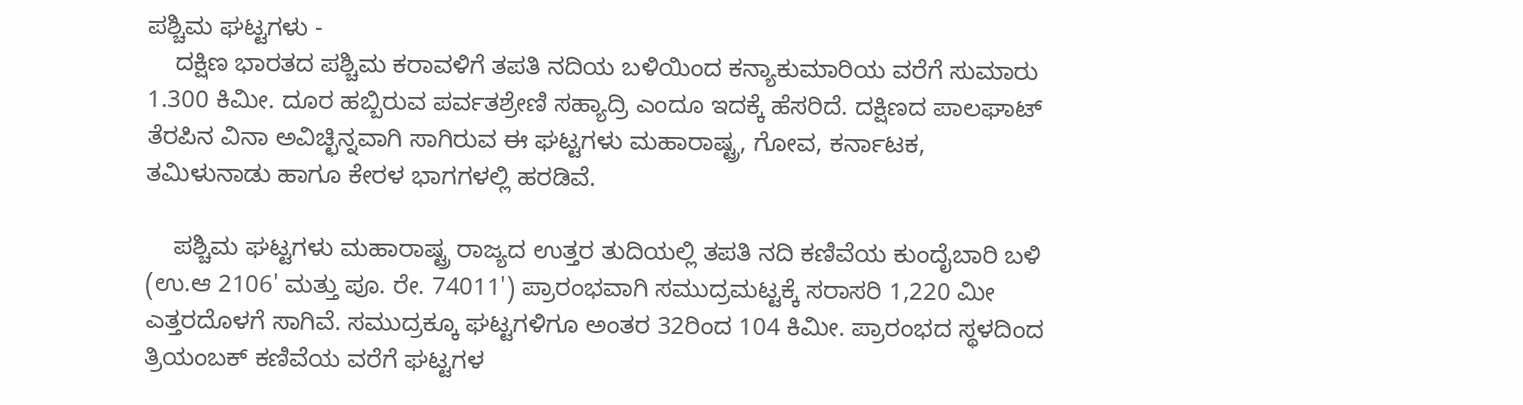ಪಶ್ಚಿಮ ಘಟ್ಟಗಳು -
    ದಕ್ಷಿಣ ಭಾರತದ ಪಶ್ಚಿಮ ಕರಾವಳಿಗೆ ತಪತಿ ನದಿಯ ಬಳಿಯಿಂದ ಕನ್ಯಾಕುಮಾರಿಯ ವರೆಗೆ ಸುಮಾರು 1.300 ಕಿಮೀ. ದೂರ ಹಬ್ಬಿರುವ ಪರ್ವತಶ್ರೇಣಿ ಸಹ್ಯಾದ್ರಿ ಎಂದೂ ಇದಕ್ಕೆ ಹೆಸರಿದೆ. ದಕ್ಷಿಣದ ಪಾಲಘಾಟ್ ತೆರಪಿನ ವಿನಾ ಅವಿಚ್ಛಿನ್ನವಾಗಿ ಸಾಗಿರುವ ಈ ಘಟ್ಟಗಳು ಮಹಾರಾಷ್ಟ್ರ, ಗೋವ, ಕರ್ನಾಟಕ, ತಮಿಳುನಾಡು ಹಾಗೂ ಕೇರಳ ಭಾಗಗಳಲ್ಲಿ ಹರಡಿವೆ.

    ಪಶ್ಚಿಮ ಘಟ್ಟಗಳು ಮಹಾರಾಷ್ಟ್ರ ರಾಜ್ಯದ ಉತ್ತರ ತುದಿಯಲ್ಲಿ ತಪತಿ ನದಿ ಕಣಿವೆಯ ಕುಂದೈಬಾರಿ ಬಳಿ (ಉ.ಆ 2106' ಮತ್ತು ಪೂ. ರೇ. 74011') ಪ್ರಾರಂಭವಾಗಿ ಸಮುದ್ರಮಟ್ಟಕ್ಕೆ ಸರಾಸರಿ 1,220 ಮೀ ಎತ್ತರದೊಳಗೆ ಸಾಗಿವೆ. ಸಮುದ್ರಕ್ಕೂ ಘಟ್ಟಗಳಿಗೂ ಅಂತರ 32ರಿಂದ 104 ಕಿಮೀ. ಪ್ರಾರಂಭದ ಸ್ಥಳದಿಂದ ತ್ರಿಯಂಬಕ್ ಕಣಿವೆಯ ವರೆಗೆ ಘಟ್ಟಗಳ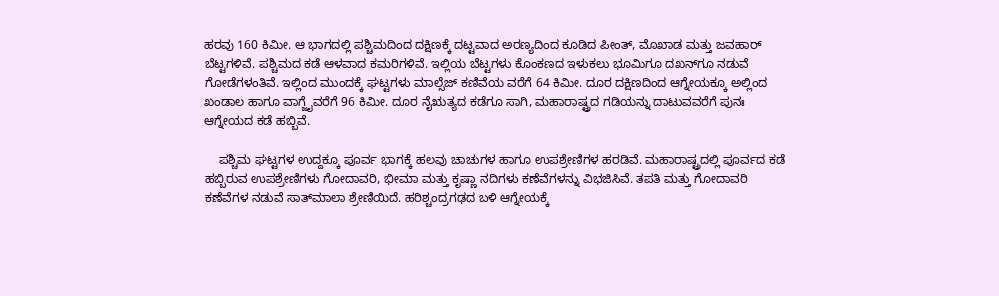ಹರವು 160 ಕಿಮೀ. ಆ ಭಾಗದಲ್ಲಿ ಪಶ್ಚಿಮದಿಂದ ದಕ್ಷಿಣಕ್ಕೆ ದಟ್ಟವಾದ ಅರಣ್ಯದಿಂದ ಕೂಡಿದ ಪೀಂತ್, ಮೊಖಾಡ ಮತ್ತು ಜವಹಾರ್ ಬೆಟ್ಟಗಳಿವೆ. ಪಶ್ಚಿಮದ ಕಡೆ ಆಳವಾದ ಕಮರಿಗಳಿವೆ. ಇಲ್ಲಿಯ ಬೆಟ್ಟಗಳು ಕೊಂಕಣದ ಇಳುಕಲು ಭೂಮಿಗೂ ದಖನ್‍ಗೂ ನಡುವೆ ಗೋಡೆಗಳಂತಿವೆ. ಇಲ್ಲಿಂದ ಮುಂದಕ್ಕೆ ಘಟ್ಟಗಳು ಮಾಲ್ಸೆಜ್ ಕಣಿವೆಯ ವರೆಗೆ 64 ಕಿಮೀ. ದೂರ ದಕ್ಷಿಣದಿಂದ ಆಗ್ನೇಯಕ್ಕೂ ಅಲ್ಲಿಂದ ಖಂಡಾಲ ಹಾಗೂ ವಾಗ್ಜೈವರೆಗೆ 96 ಕಿಮೀ. ದೂರ ನೈಋತ್ಯದ ಕಡೆಗೂ ಸಾಗಿ, ಮಹಾರಾಷ್ಟ್ರದ ಗಡಿಯನ್ನು ದಾಟುವವರೆಗೆ ಪುನಃ ಆಗ್ನೇಯದ ಕಡೆ ಹಬ್ಬಿವೆ.

    ಪಶ್ಚಿಮ ಘಟ್ಟಗಳ ಉದ್ದಕ್ಕೂ ಪೂರ್ವ ಭಾಗಕ್ಕೆ ಹಲವು ಚಾಚುಗಳ ಹಾಗೂ ಉಪಶ್ರೇಣಿಗಳ ಹರಡಿವೆ. ಮಹಾರಾಷ್ಟ್ರದಲ್ಲಿ ಪೂರ್ವದ ಕಡೆ ಹಬ್ಬಿರುವ ಉಪಶ್ರೇಣಿಗಳು ಗೋದಾವರಿ, ಭೀಮಾ ಮತ್ತು ಕೃಷ್ಣಾ ನದಿಗಳು ಕಣೆವೆಗಳನ್ನು ವಿಭಜಿಸಿವೆ. ತಪತಿ ಮತ್ತು ಗೋದಾವರಿ ಕಣೆವೆಗಳ ನಡುವೆ ಸಾತ್‍ಮಾಲಾ ಶ್ರೇಣಿಯಿದೆ. ಹರಿಶ್ಚಂದ್ರಗಢದ ಬಳಿ ಆಗ್ನೇಯಕ್ಕೆ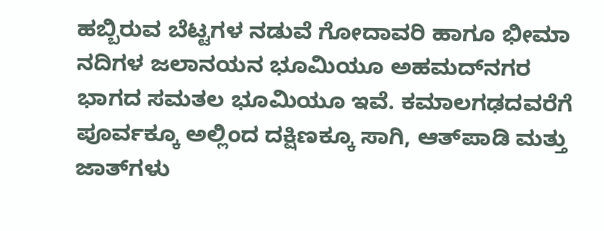ಹಬ್ಬಿರುವ ಬೆಟ್ಟಗಳ ನಡುವೆ ಗೋದಾವರಿ ಹಾಗೂ ಭೀಮಾ ನದಿಗಳ ಜಲಾನಯನ ಭೂಮಿಯೂ ಅಹಮದ್‍ನಗರ ಭಾಗದ ಸಮತಲ ಭೂಮಿಯೂ ಇವೆ. ಕಮಾಲಗಢದವರೆಗೆ ಪೂರ್ವಕ್ಕೂ ಅಲ್ಲಿಂದ ದಕ್ಷಿಣಕ್ಕೂ ಸಾಗಿ, ಆತ್‍ಪಾಡಿ ಮತ್ತು ಜಾತ್‍ಗಳು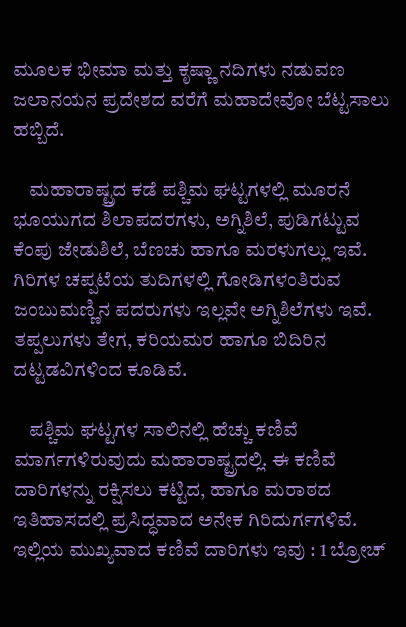ಮೂಲಕ ಭೀಮಾ ಮತ್ತು ಕೃಷ್ಣಾ ನದಿಗಳು ನಡುವಣ ಜಲಾನಯನ ಪ್ರದೇಶದ ವರೆಗೆ ಮಹಾದೇವೋ ಬೆಟ್ಟಸಾಲು ಹಬ್ಬಿದೆ.

    ಮಹಾರಾಷ್ಟ್ರದ ಕಡೆ ಪಶ್ಚಿಮ ಘಟ್ಟಗಳಲ್ಲಿ ಮೂರನೆ ಭೂಯುಗದ ಶಿಲಾಪದರಗಳು, ಅಗ್ನಿಶಿಲೆ, ಪುಡಿಗಟ್ಟುವ ಕೆಂಪು ಜೇಡುಶಿಲೆ, ಬೆಣಚು ಹಾಗೂ ಮರಳುಗಲ್ಲು ಇವೆ. ಗಿರಿಗಳ ಚಪ್ಪಟೆಯ ತುದಿಗಳಲ್ಲಿ ಗೋಡಿಗಳಂತಿರುವ ಜಂಬುಮಣ್ಣಿನ ಪದರುಗಳು ಇಲ್ಲವೇ ಅಗ್ನಿಶಿಲೆಗಳು ಇವೆ. ತಪ್ಪಲುಗಳು ತೇಗ, ಕರಿಯಮರ ಹಾಗೂ ಬಿದಿರಿನ ದಟ್ಟಡವಿಗಳಿಂದ ಕೂಡಿವೆ.

    ಪಶ್ಚಿಮ ಘಟ್ಟಗಳ ಸಾಲಿನಲ್ಲಿ ಹೆಚ್ಚು ಕಣಿವೆ ಮಾರ್ಗಗಳಿರುವುದು ಮಹಾರಾಷ್ಟ್ರದಲ್ಲಿ. ಈ ಕಣಿವೆ ದಾರಿಗಳನ್ನು ರಕ್ಷಿಸಲು ಕಟ್ಟಿದ, ಹಾಗೂ ಮರಾಠದ ಇತಿಹಾಸದಲ್ಲಿ ಪ್ರಸಿದ್ಧವಾದ ಅನೇಕ ಗಿರಿದುರ್ಗಗಳಿವೆ. ಇಲ್ಲಿಯ ಮುಖ್ಯವಾದ ಕಣಿವೆ ದಾರಿಗಳು ಇವು : 1 ಬ್ರೋಚ್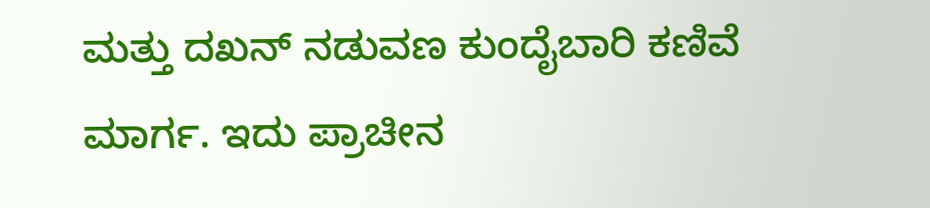ಮತ್ತು ದಖನ್ ನಡುವಣ ಕುಂದೈಬಾರಿ ಕಣಿವೆ ಮಾರ್ಗ. ಇದು ಪ್ರಾಚೀನ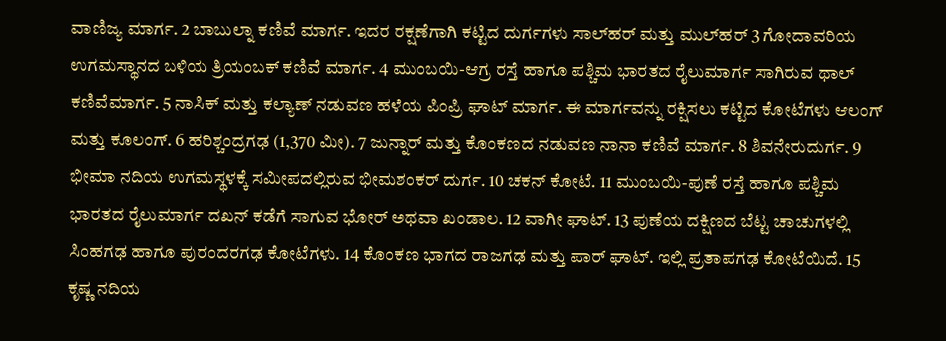ವಾಣಿಜ್ಯ ಮಾರ್ಗ. 2 ಬಾಬುಲ್ನಾ ಕಣಿವೆ ಮಾರ್ಗ. ಇದರ ರಕ್ಷಣೆಗಾಗಿ ಕಟ್ಟಿದ ದುರ್ಗಗಳು ಸಾಲ್‍ಹರ್ ಮತ್ತು ಮುಲ್‍ಹರ್ 3 ಗೋದಾವರಿಯ ಉಗಮಸ್ಥಾನದ ಬಳಿಯ ತ್ರಿಯಂಬಕ್ ಕಣಿವೆ ಮಾರ್ಗ. 4 ಮುಂಬಯಿ-ಆಗ್ರ ರಸ್ತೆ ಹಾಗೂ ಪಶ್ಚಿಮ ಭಾರತದ ರೈಲುಮಾರ್ಗ ಸಾಗಿರುವ ಥಾಲ್ ಕಣಿವೆಮಾರ್ಗ. 5 ನಾಸಿಕ್ ಮತ್ತು ಕಲ್ಯಾಣ್ ನಡುವಣ ಹಳೆಯ ಪಿಂಪ್ರಿ ಘಾಟ್ ಮಾರ್ಗ. ಈ ಮಾರ್ಗವನ್ನು ರಕ್ಷಿಸಲು ಕಟ್ಟಿದ ಕೋಟೆಗಳು ಆಲಂಗ್ ಮತ್ತು ಕೂಲಂಗ್. 6 ಹರಿಶ್ಚಂದ್ರಗಢ (1,370 ಮೀ). 7 ಜುನ್ನಾರ್ ಮತ್ತು ಕೊಂಕಣದ ನಡುವಣ ನಾನಾ ಕಣಿವೆ ಮಾರ್ಗ. 8 ಶಿವನೇರುದುರ್ಗ. 9 ಭೀಮಾ ನದಿಯ ಉಗಮಸ್ಥಳಕ್ಕೆ ಸಮೀಪದಲ್ಲಿರುವ ಭೀಮಶಂಕರ್ ದುರ್ಗ. 10 ಚಕನ್ ಕೋಟೆ. 11 ಮುಂಬಯಿ-ಪುಣೆ ರಸ್ತೆ ಹಾಗೂ ಪಶ್ಚಿಮ ಭಾರತದ ರೈಲುಮಾರ್ಗ ದಖನ್ ಕಡೆಗೆ ಸಾಗುವ ಭೋರ್ ಅಥವಾ ಖಂಡಾಲ. 12 ವಾಗೀ ಘಾಟ್. 13 ಪುಣೆಯ ದಕ್ಷಿಣದ ಬೆಟ್ಟ ಚಾಚುಗಳಲ್ಲಿ ಸಿಂಹಗಢ ಹಾಗೂ ಪುರಂದರಗಢ ಕೋಟೆಗಳು. 14 ಕೊಂಕಣ ಭಾಗದ ರಾಜಗಢ ಮತ್ತು ಪಾರ್ ಘಾಟ್. ಇಲ್ಲಿ ಪ್ರತಾಪಗಢ ಕೋಟೆಯಿದೆ. 15 ಕೃಷ್ಣ ನದಿಯ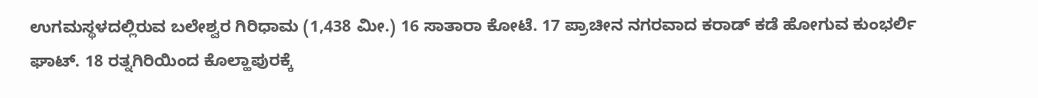ಉಗಮಸ್ಥಳದಲ್ಲಿರುವ ಬಲೇಶ್ವರ ಗಿರಿಧಾಮ (1,438 ಮೀ.) 16 ಸಾತಾರಾ ಕೋಟೆ. 17 ಪ್ರಾಚೀನ ನಗರವಾದ ಕರಾಡ್ ಕಡೆ ಹೋಗುವ ಕುಂಭರ್ಲಿ ಘಾಟ್. 18 ರತ್ನಗಿರಿಯಿಂದ ಕೊಲ್ಹಾಪುರಕ್ಕೆ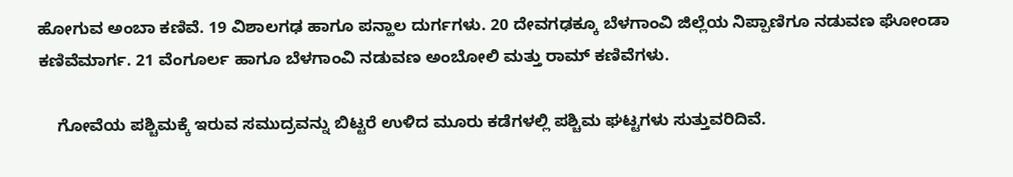ಹೋಗುವ ಅಂಬಾ ಕಣಿವೆ. 19 ವಿಶಾಲಗಢ ಹಾಗೂ ಪನ್ಹಾಲ ದುರ್ಗಗಳು. 20 ದೇವಗಢಕ್ಕೂ ಬೆಳಗಾಂವಿ ಜಿಲ್ಲೆಯ ನಿಪ್ಪಾಣಿಗೂ ನಡುವಣ ಘೋಂಡಾ ಕಣಿವೆಮಾರ್ಗ. 21 ವೆಂಗೂರ್ಲ ಹಾಗೂ ಬೆಳಗಾಂವಿ ನಡುವಣ ಅಂಬೋಲಿ ಮತ್ತು ರಾಮ್ ಕಣಿವೆಗಳು.

    ಗೋವೆಯ ಪಶ್ಚಿಮಕ್ಕೆ ಇರುವ ಸಮುದ್ರವನ್ನು ಬಿಟ್ಟರೆ ಉಳಿದ ಮೂರು ಕಡೆಗಳಲ್ಲಿ ಪಶ್ಚಿಮ ಘಟ್ಟಗಳು ಸುತ್ತುವರಿದಿವೆ.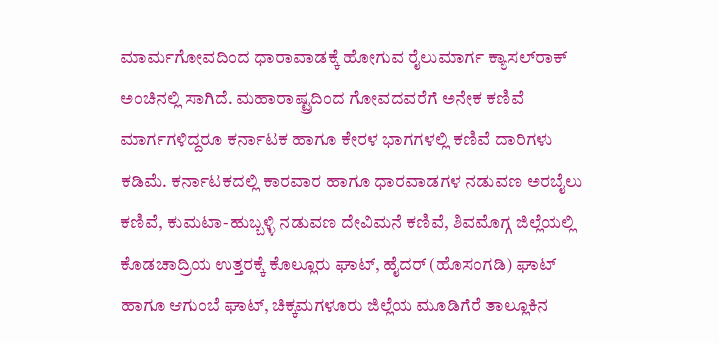ಮಾರ್ಮಗೋವದಿಂದ ಧಾರಾವಾಡಕ್ಕೆ ಹೋಗುವ ರೈಲುಮಾರ್ಗ ಕ್ಯಾಸಲ್‍ರಾಕ್ ಅಂಚಿನಲ್ಲಿ ಸಾಗಿದೆ. ಮಹಾರಾಷ್ಟ್ರದಿಂದ ಗೋವದವರೆಗೆ ಅನೇಕ ಕಣಿವೆ ಮಾರ್ಗಗಳಿದ್ದರೂ ಕರ್ನಾಟಕ ಹಾಗೂ ಕೇರಳ ಭಾಗಗಳಲ್ಲಿ ಕಣಿವೆ ದಾರಿಗಳು ಕಡಿಮೆ. ಕರ್ನಾಟಕದಲ್ಲಿ ಕಾರವಾರ ಹಾಗೂ ಧಾರವಾಡಗಳ ನಡುವಣ ಅರಬೈಲು ಕಣಿವೆ, ಕುಮಟಾ-ಹುಬ್ಬಳ್ಳಿ ನಡುವಣ ದೇವಿಮನೆ ಕಣಿವೆ, ಶಿವಮೊಗ್ಗ ಜಿಲ್ಲೆಯಲ್ಲಿ ಕೊಡಚಾದ್ರಿಯ ಉತ್ತರಕ್ಕೆ ಕೊಲ್ಲೂರು ಘಾಟ್, ಹೈದರ್ (ಹೊಸಂಗಡಿ) ಘಾಟ್ ಹಾಗೂ ಆಗುಂಬೆ ಘಾಟ್, ಚಿಕ್ಕಮಗಳೂರು ಜಿಲ್ಲೆಯ ಮೂಡಿಗೆರೆ ತಾಲ್ಲೂಕಿನ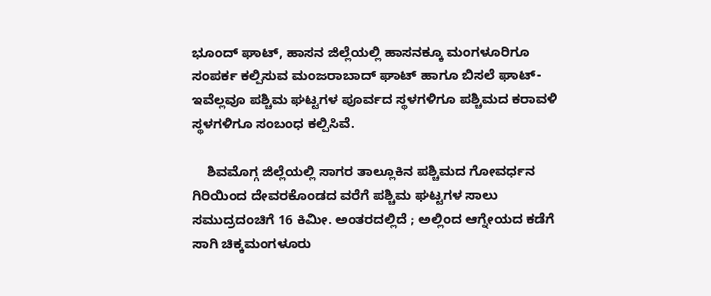ಭೂಂದ್ ಘಾಟ್, ಹಾಸನ ಜಿಲ್ಲೆಯಲ್ಲಿ ಹಾಸನಕ್ಕೂ ಮಂಗಳೂರಿಗೂ ಸಂಪರ್ಕ ಕಲ್ಪಿಸುವ ಮಂಜರಾಬಾದ್ ಘಾಟ್ ಹಾಗೂ ಬಿಸಲೆ ಘಾಟ್-ಇವೆಲ್ಲವೂ ಪಶ್ಚಿಮ ಘಟ್ಟಗಳ ಪೂರ್ವದ ಸ್ಥಳಗಳಿಗೂ ಪಶ್ಚಿಮದ ಕರಾವಳಿ ಸ್ಥಳಗಳಿಗೂ ಸಂಬಂಧ ಕಲ್ಪಿಸಿವೆ.

    ಶಿವಮೊಗ್ಗ ಜಿಲ್ಲೆಯಲ್ಲಿ ಸಾಗರ ತಾಲ್ಲೂಕಿನ ಪಶ್ಚಿಮದ ಗೋವರ್ಧನ ಗಿರಿಯಿಂದ ದೇವರಕೊಂಡದ ವರೆಗೆ ಪಶ್ಚಿಮ ಘಟ್ಟಗಳ ಸಾಲು ಸಮುದ್ರದಂಚಿಗೆ 16 ಕಿಮೀ. ಅಂತರದಲ್ಲಿದೆ ; ಅಲ್ಲಿಂದ ಆಗ್ನೇಯದ ಕಡೆಗೆ ಸಾಗಿ ಚಿಕ್ಕಮಂಗಳೂರು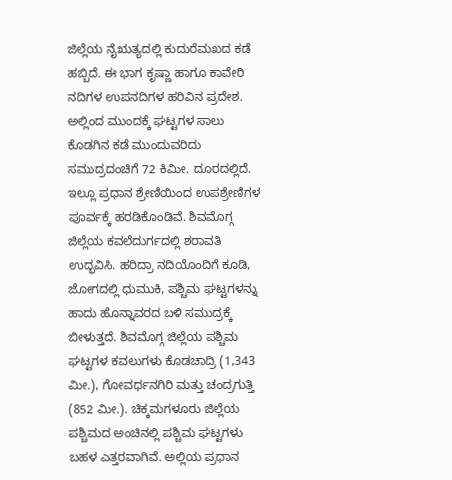ಜಿಲ್ಲೆಯ ನೈಋತ್ಯದಲ್ಲಿ ಕುದುರೆಮಖದ ಕಡೆ ಹಬ್ಬಿದೆ. ಈ ಭಾಗ ಕೃಷ್ಣಾ ಹಾಗೂ ಕಾವೇರಿ ನದಿಗಳ ಉಪನದಿಗಳ ಹರಿವಿನ ಪ್ರದೇಶ. ಅಲ್ಲಿಂದ ಮುಂದಕ್ಕೆ ಘಟ್ಟಗಳ ಸಾಲು ಕೊಡಗಿನ ಕಡೆ ಮುಂದುವರಿದು ಸಮುದ್ರದಂಚಿಗೆ 72 ಕಿಮೀ. ದೂರದಲ್ಲಿದೆ. ಇಲ್ಲೂ ಪ್ರಧಾನ ಶ್ರೇಣಿಯಿಂದ ಉಪಶ್ರೇಣಿಗಳ ಪೂರ್ವಕ್ಕೆ ಹರಡಿಕೊಂಡಿವೆ. ಶಿವಮೊಗ್ಗ ಜಿಲ್ಲೆಯ ಕವಲೆದುರ್ಗದಲ್ಲಿ ಶರಾವತಿ ಉದ್ಭವಿಸಿ. ಹರಿದ್ರಾ ನದಿಯೊಂದಿಗೆ ಕೂಡಿ, ಜೋಗದಲ್ಲಿ ಧುಮುಕಿ, ಪಶ್ಚಿಮ ಘಟ್ಟಗಳನ್ನು ಹಾದು ಹೊನ್ನಾವರದ ಬಳಿ ಸಮುದ್ರಕ್ಕೆ ಬೀಳುತ್ತದೆ. ಶಿವಮೊಗ್ಗ ಜಿಲ್ಲೆಯ ಪಶ್ಚಿಮ ಘಟ್ಟಗಳ ಕವಲುಗಳು ಕೊಡಚಾದ್ರಿ (1,343 ಮೀ.), ಗೋವರ್ಧನಗಿರಿ ಮತ್ತು ಚಂದ್ರಗುತ್ತಿ (852 ಮೀ.). ಚಿಕ್ಕಮಗಳೂರು ಜಿಲ್ಲೆಯ ಪಶ್ಚಿಮದ ಅಂಚಿನಲ್ಲಿ ಪಶ್ಚಿಮ ಘಟ್ಟಗಳು ಬಹಳ ಎತ್ತರವಾಗಿವೆ. ಅಲ್ಲಿಯ ಪ್ರಧಾನ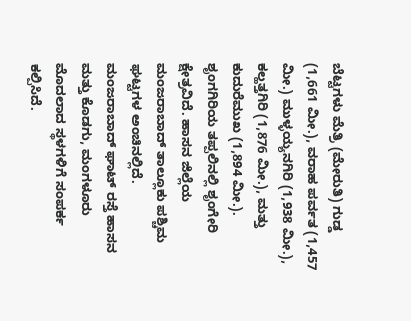ಬೆಟ್ಟಗಳು ಮೆತ್ರಿ (ಮೇರುತಿ) ಗುಡ್ಡ (1,661 ಮೀ.), ವರಾಹ ಪರ್ವತ (1,457 ಮೀ.) ಮುಳ್ಳಯ್ಯನಗಿರಿ (1,938 ಮೀ.), ಕಲ್ಹತ್ತಗಿರಿ (1,876 ಮೀ.), ಮತ್ತು ಕುದುರೆಮುಖ (1,894 ಮೀ.). ಶೃಂಗಗಿರಿಯ ತಪ್ಪಲಿನಲ್ಲಿ ಶೃಂಗೇರಿ ಕ್ಷೇತ್ರವಿದೆ. ಹಾಸನ ಜಿಲ್ಲೆಯ ಮಂಜರಾಬಾದ್ ತಾಲ್ಲೂಕು ಪಶ್ಚಿಮ ಘಟ್ಟಗಳ ಅಂಚಿನಲ್ಲಿದೆ. ಮಂಜರಾಬಾದ್ ಘಾಟ್ ರಸ್ತೆ ಹಾಸನ ಮತ್ತು ಕೊಡಗು, ಮಂಗಳೂರು ಮೊದಲಾದ ಸ್ಥಳಗಳಿಗೆ ಸಂಪರ್ಕ ಕಲ್ಪಿಸಿದೆ.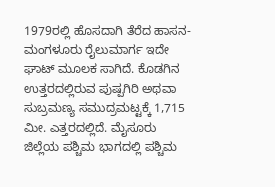1979ರಲ್ಲಿ ಹೊಸದಾಗಿ ತೆರೆದ ಹಾಸನ-ಮಂಗಳೂರು ರೈಲುಮಾರ್ಗ ಇದೇ ಘಾಟ್ ಮೂಲಕ ಸಾಗಿದೆ. ಕೊಡಗಿನ ಉತ್ತರದಲ್ಲಿರುವ ಪುಷ್ಪಗಿರಿ ಅಥವಾ ಸುಬ್ರಮಣ್ಯ ಸಮುದ್ರಮಟ್ಟಕ್ಕೆ 1,715 ಮೀ. ಎತ್ತರದಲ್ಲಿದೆ. ಮೈಸೂರು ಜಿಲ್ಲೆಯ ಪಶ್ಚಿಮ ಭಾಗದಲ್ಲಿ ಪಶ್ಚಿಮ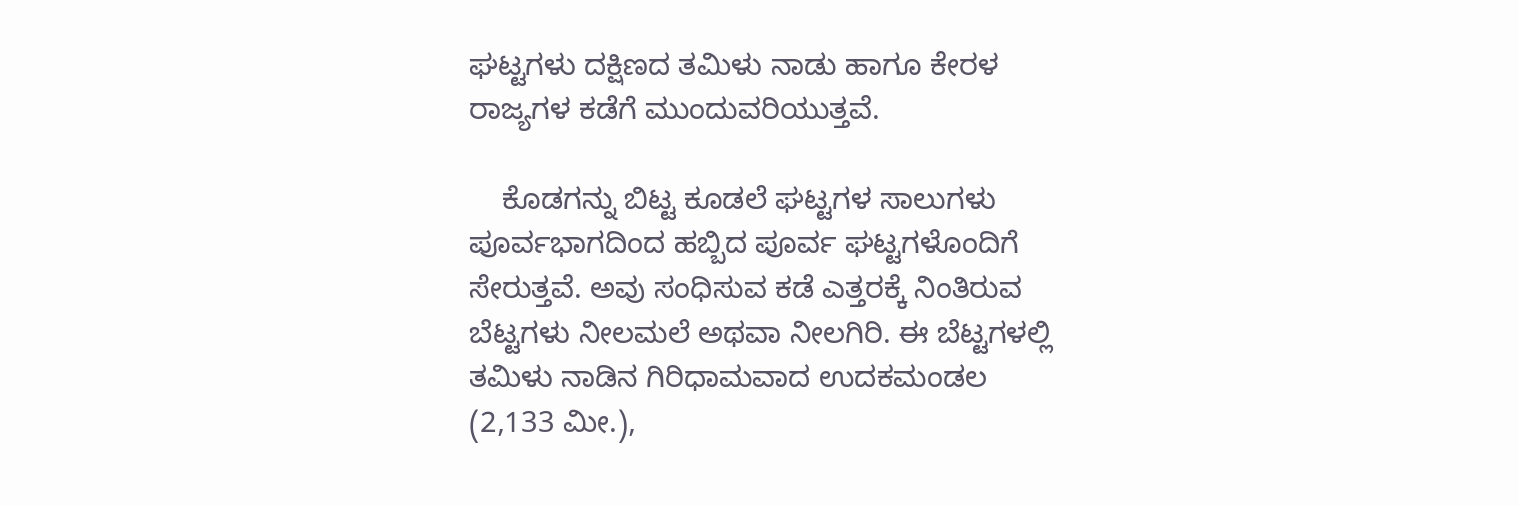ಘಟ್ಟಗಳು ದಕ್ಷಿಣದ ತಮಿಳು ನಾಡು ಹಾಗೂ ಕೇರಳ ರಾಜ್ಯಗಳ ಕಡೆಗೆ ಮುಂದುವರಿಯುತ್ತವೆ.

    ಕೊಡಗನ್ನು ಬಿಟ್ಟ ಕೂಡಲೆ ಘಟ್ಟಗಳ ಸಾಲುಗಳು ಪೂರ್ವಭಾಗದಿಂದ ಹಬ್ಬಿದ ಪೂರ್ವ ಘಟ್ಟಗಳೊಂದಿಗೆ ಸೇರುತ್ತವೆ. ಅವು ಸಂಧಿಸುವ ಕಡೆ ಎತ್ತರಕ್ಕೆ ನಿಂತಿರುವ ಬೆಟ್ಟಗಳು ನೀಲಮಲೆ ಅಥವಾ ನೀಲಗಿರಿ. ಈ ಬೆಟ್ಟಗಳಲ್ಲಿ ತಮಿಳು ನಾಡಿನ ಗಿರಿಧಾಮವಾದ ಉದಕಮಂಡಲ (2,133 ಮೀ.),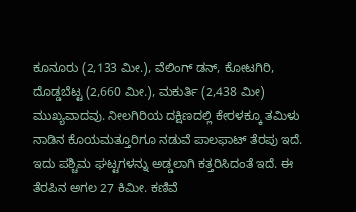ಕೂನೂರು (2,133 ಮೀ.), ವೆಲಿಂಗ್ ಡನ್, ಕೋಟಗಿರಿ, ದೊಡ್ಡಬೆಟ್ಟ (2,660 ಮೀ.), ಮಕುರ್ತಿ (2,438 ಮೀ) ಮುಖ್ಯವಾದವು. ನೀಲಗಿರಿಯ ದಕ್ಷಿಣದಲ್ಲಿ ಕೇರಳಕ್ಕೂ ತಮಿಳು ನಾಡಿನ ಕೊಯಮತ್ತೂರಿಗೂ ನಡುವೆ ಪಾಲಫಾಟ್ ತೆರಪು ಇದೆ. ಇದು ಪಶ್ಚಿಮ ಘಟ್ಟಗಳನ್ನು ಅಡ್ಡಲಾಗಿ ಕತ್ತರಿಸಿದಂತೆ ಇದೆ. ಈ ತೆರಪಿನ ಅಗಲ 27 ಕಿಮೀ. ಕಣಿವೆ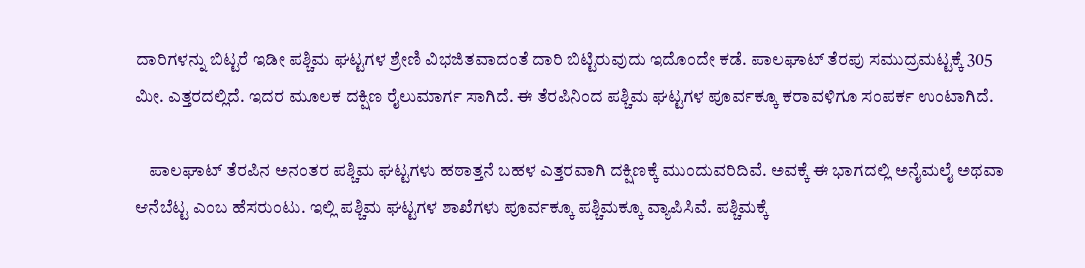ದಾರಿಗಳನ್ನು ಬಿಟ್ಟರೆ ಇಡೀ ಪಶ್ಚಿಮ ಘಟ್ಟಗಳ ಶ್ರೇಣಿ ವಿಭಜಿತವಾದಂತೆ ದಾರಿ ಬಿಟ್ಟಿರುವುದು ಇದೊಂದೇ ಕಡೆ. ಪಾಲಘಾಟ್ ತೆರಪು ಸಮುದ್ರಮಟ್ಟಕ್ಕೆ 305 ಮೀ. ಎತ್ತರದಲ್ಲಿದೆ. ಇದರ ಮೂಲಕ ದಕ್ಷಿಣ ರೈಲುಮಾರ್ಗ ಸಾಗಿದೆ. ಈ ತೆರಪಿನಿಂದ ಪಶ್ಚಿಮ ಘಟ್ಟಗಳ ಪೂರ್ವಕ್ಕೂ ಕರಾವಳಿಗೂ ಸಂಪರ್ಕ ಉಂಟಾಗಿದೆ.

    ಪಾಲಘಾಟ್ ತೆರಪಿನ ಅನಂತರ ಪಶ್ಚಿಮ ಘಟ್ಟಗಳು ಹಠಾತ್ತನೆ ಬಹಳ ಎತ್ತರವಾಗಿ ದಕ್ಷಿಣಕ್ಕೆ ಮುಂದುವರಿದಿವೆ. ಅವಕ್ಕೆ ಈ ಭಾಗದಲ್ಲಿ ಅನೈಮಲೈ ಅಥವಾ ಆನೆಬೆಟ್ಟ ಎಂಬ ಹೆಸರುಂಟು. ಇಲ್ಲಿ ಪಶ್ಚಿಮ ಘಟ್ಟಗಳ ಶಾಖೆಗಳು ಪೂರ್ವಕ್ಕೂ ಪಶ್ಚಿಮಕ್ಕೂ ವ್ಯಾಪಿಸಿವೆ. ಪಶ್ಚಿಮಕ್ಕೆ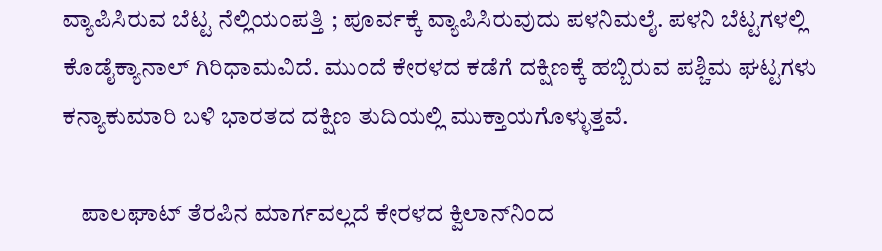ವ್ಯಾಪಿಸಿರುವ ಬೆಟ್ಟ ನೆಲ್ಲಿಯಂಪತ್ತಿ ; ಪೂರ್ವಕ್ಕೆ ವ್ಯಾಪಿಸಿರುವುದು ಪಳನಿಮಲೈ. ಪಳನಿ ಬೆಟ್ಟಗಳಲ್ಲಿ ಕೊಡೈಕ್ಯಾನಾಲ್ ಗಿರಿಧಾಮವಿದೆ. ಮುಂದೆ ಕೇರಳದ ಕಡೆಗೆ ದಕ್ಷಿಣಕ್ಕೆ ಹಬ್ಬಿರುವ ಪಶ್ಚಿಮ ಘಟ್ಟಗಳು ಕನ್ಯಾಕುಮಾರಿ ಬಳಿ ಭಾರತದ ದಕ್ಷಿಣ ತುದಿಯಲ್ಲಿ ಮುಕ್ತಾಯಗೊಳ್ಳುತ್ತವೆ.

    ಪಾಲಘಾಟ್ ತೆರಪಿನ ಮಾರ್ಗವಲ್ಲದೆ ಕೇರಳದ ಕ್ವಿಲಾನ್‍ನಿಂದ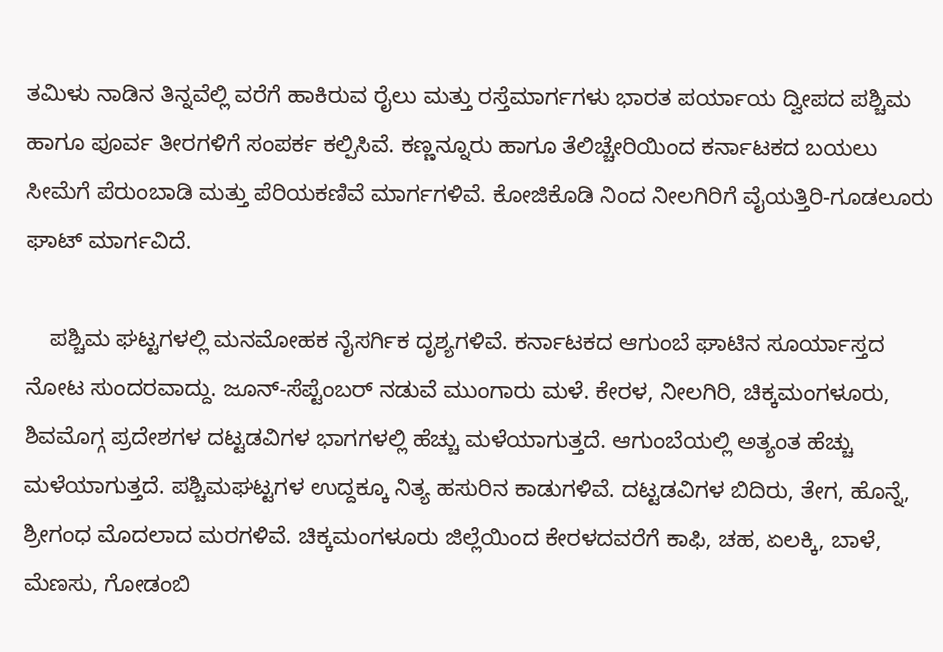ತಮಿಳು ನಾಡಿನ ತಿನ್ನವೆಲ್ಲಿ ವರೆಗೆ ಹಾಕಿರುವ ರೈಲು ಮತ್ತು ರಸ್ತೆಮಾರ್ಗಗಳು ಭಾರತ ಪರ್ಯಾಯ ದ್ವೀಪದ ಪಶ್ಚಿಮ ಹಾಗೂ ಪೂರ್ವ ತೀರಗಳಿಗೆ ಸಂಪರ್ಕ ಕಲ್ಪಿಸಿವೆ. ಕಣ್ಣನ್ನೂರು ಹಾಗೂ ತೆಲಿಚ್ಚೇರಿಯಿಂದ ಕರ್ನಾಟಕದ ಬಯಲು ಸೀಮೆಗೆ ಪೆರುಂಬಾಡಿ ಮತ್ತು ಪೆರಿಯಕಣಿವೆ ಮಾರ್ಗಗಳಿವೆ. ಕೋಜಿಕೊಡಿ ನಿಂದ ನೀಲಗಿರಿಗೆ ವೈಯತ್ತಿರಿ-ಗೂಡಲೂರು ಘಾಟ್ ಮಾರ್ಗವಿದೆ.

    ಪಶ್ಚಿಮ ಘಟ್ಟಗಳಲ್ಲಿ ಮನಮೋಹಕ ನೈಸರ್ಗಿಕ ದೃಶ್ಯಗಳಿವೆ. ಕರ್ನಾಟಕದ ಆಗುಂಬೆ ಘಾಟಿನ ಸೂರ್ಯಾಸ್ತದ ನೋಟ ಸುಂದರವಾದ್ದು. ಜೂನ್-ಸೆಪ್ಟೆಂಬರ್ ನಡುವೆ ಮುಂಗಾರು ಮಳೆ. ಕೇರಳ, ನೀಲಗಿರಿ, ಚಿಕ್ಕಮಂಗಳೂರು, ಶಿವಮೊಗ್ಗ ಪ್ರದೇಶಗಳ ದಟ್ಟಡವಿಗಳ ಭಾಗಗಳಲ್ಲಿ ಹೆಚ್ಚು ಮಳೆಯಾಗುತ್ತದೆ. ಆಗುಂಬೆಯಲ್ಲಿ ಅತ್ಯಂತ ಹೆಚ್ಚು ಮಳೆಯಾಗುತ್ತದೆ. ಪಶ್ಚಿಮಘಟ್ಟಗಳ ಉದ್ದಕ್ಕೂ ನಿತ್ಯ ಹಸುರಿನ ಕಾಡುಗಳಿವೆ. ದಟ್ಟಡವಿಗಳ ಬಿದಿರು, ತೇಗ, ಹೊನ್ನೆ, ಶ್ರೀಗಂಧ ಮೊದಲಾದ ಮರಗಳಿವೆ. ಚಿಕ್ಕಮಂಗಳೂರು ಜಿಲ್ಲೆಯಿಂದ ಕೇರಳದವರೆಗೆ ಕಾಫಿ, ಚಹ, ಏಲಕ್ಕಿ, ಬಾಳೆ, ಮೆಣಸು, ಗೋಡಂಬಿ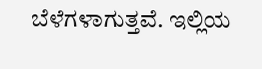ಬೆಳೆಗಳಾಗುತ್ತವೆ. ಇಲ್ಲಿಯ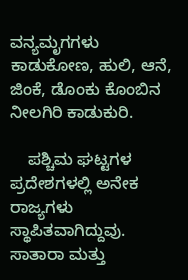ವನ್ಯಮೃಗಗಳು ಕಾಡುಕೋಣ, ಹುಲಿ, ಆನೆ, ಜಿಂಕೆ, ಡೊಂಕು ಕೊಂಬಿನ ನೀಲಗಿರಿ ಕಾಡುಕುರಿ.

    ಪಶ್ಚಿಮ ಘಟ್ಟಗಳ ಪ್ರದೇಶಗಳಲ್ಲಿ ಅನೇಕ ರಾಜ್ಯಗಳು ಸ್ಥಾಪಿತವಾಗಿದ್ದುವು. ಸಾತಾರಾ ಮತ್ತು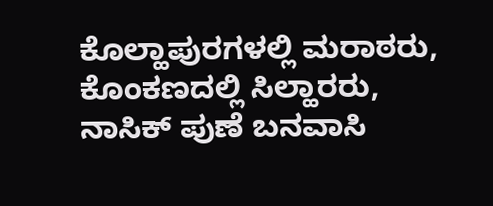ಕೊಲ್ಹಾಪುರಗಳಲ್ಲಿ ಮರಾಠರು, ಕೊಂಕಣದಲ್ಲಿ ಸಿಲ್ಹಾರರು, ನಾಸಿಕ್ ಪುಣೆ ಬನವಾಸಿ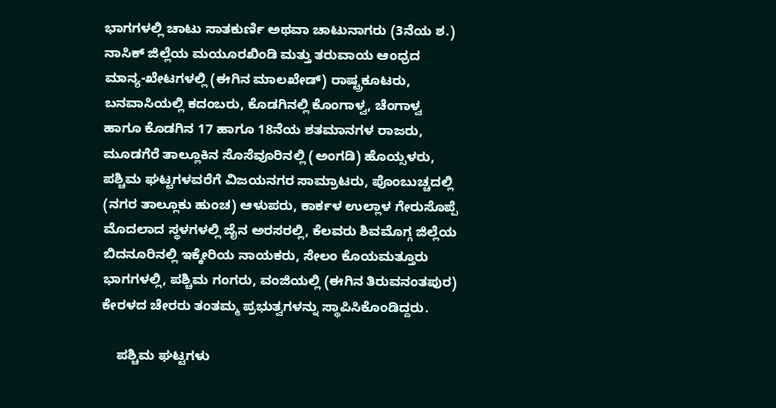ಭಾಗಗಳಲ್ಲಿ ಚಾಟು ಸಾತಕುರ್ಣಿ ಅಥವಾ ಚಾಟುನಾಗರು (3ನೆಯ ಶ.) ನಾಸಿಕ್ ಜಿಲ್ಲೆಯ ಮಯೂರಖಿಂಡಿ ಮತ್ತು ತರುವಾಯ ಆಂಧ್ರದ ಮಾನ್ಯ-ಖೇಟಗಳಲ್ಲಿ (ಈಗಿನ ಮಾಲಖೇಡ್) ರಾಷ್ಟ್ರಕೂಟರು, ಬನವಾಸಿಯಲ್ಲಿ ಕದಂಬರು, ಕೊಡಗಿನಲ್ಲಿ ಕೊಂಗಾಳ್ವ, ಚೆಂಗಾಳ್ವ ಹಾಗೂ ಕೊಡಗಿನ 17 ಹಾಗೂ 18ನೆಯ ಶತಮಾನಗಳ ರಾಜರು, ಮೂಡಗೆರೆ ತಾಲ್ಲೂಕಿನ ಸೊಸೆವೂರಿನಲ್ಲಿ (ಅಂಗಡಿ) ಹೊಯ್ಸಳರು, ಪಶ್ಚಿಮ ಘಟ್ಟಗಳವರೆಗೆ ವಿಜಯನಗರ ಸಾಮ್ರಾಟರು, ಪೊಂಬುಚ್ಚದಲ್ಲಿ (ನಗರ ತಾಲ್ಲೂಕು ಹುಂಚ) ಆಳುಪರು, ಕಾರ್ಕಳ ಉಲ್ಲಾಳ ಗೇರುಸೊಪ್ಪೆ ಮೊದಲಾದ ಸ್ಥಳಗಳಲ್ಲಿ ಜೈನ ಅರಸರಲ್ಲಿ, ಕೆಲವರು ಶಿವಮೊಗ್ಗ ಜಿಲ್ಲೆಯ ಬಿದನೂರಿನಲ್ಲಿ ಇಕ್ಕೇರಿಯ ನಾಯಕರು, ಸೇಲಂ ಕೊಯಮತ್ತೂರು ಭಾಗಗಳಲ್ಲಿ, ಪಶ್ಚಿಮ ಗಂಗರು, ವಂಜಿಯಲ್ಲಿ (ಈಗಿನ ತಿರುವನಂತಪುರ) ಕೇರಳದ ಚೇರರು ತಂತಮ್ಮ ಪ್ರಭುತ್ವಗಳನ್ನು ಸ್ಥಾಪಿಸಿಕೊಂಡಿದ್ದರು.

    ಪಶ್ಚಿಮ ಘಟ್ಟಗಳು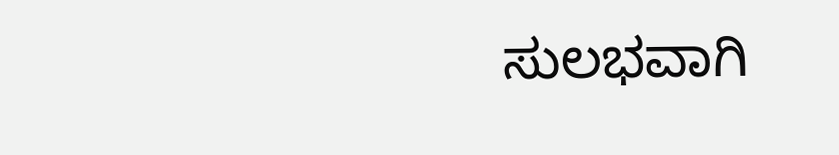ಸುಲಭವಾಗಿ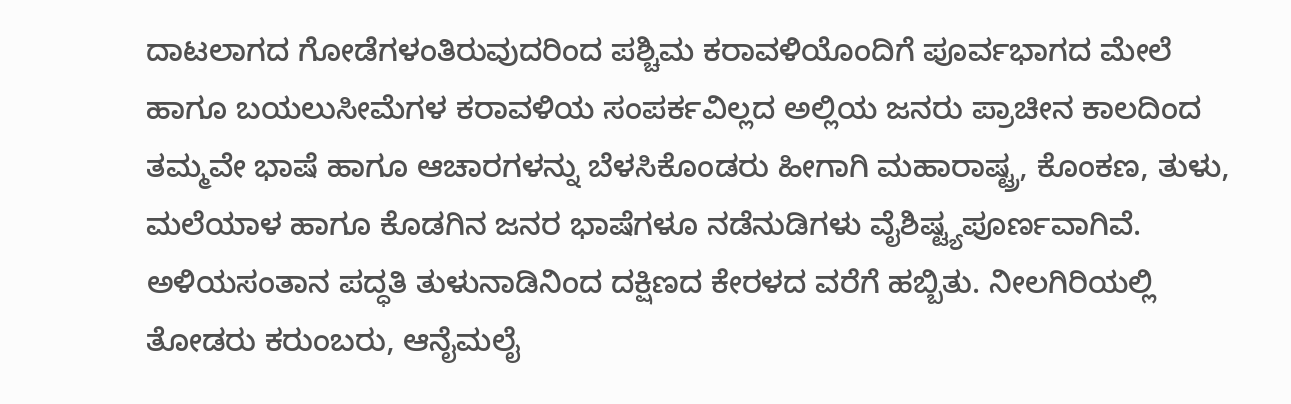ದಾಟಲಾಗದ ಗೋಡೆಗಳಂತಿರುವುದರಿಂದ ಪಶ್ಚಿಮ ಕರಾವಳಿಯೊಂದಿಗೆ ಪೂರ್ವಭಾಗದ ಮೇಲೆ ಹಾಗೂ ಬಯಲುಸೀಮೆಗಳ ಕರಾವಳಿಯ ಸಂಪರ್ಕವಿಲ್ಲದ ಅಲ್ಲಿಯ ಜನರು ಪ್ರಾಚೀನ ಕಾಲದಿಂದ ತಮ್ಮವೇ ಭಾಷೆ ಹಾಗೂ ಆಚಾರಗಳನ್ನು ಬೆಳಸಿಕೊಂಡರು ಹೀಗಾಗಿ ಮಹಾರಾಷ್ಟ್ರ, ಕೊಂಕಣ, ತುಳು, ಮಲೆಯಾಳ ಹಾಗೂ ಕೊಡಗಿನ ಜನರ ಭಾಷೆಗಳೂ ನಡೆನುಡಿಗಳು ವೈಶಿಷ್ಟ್ಯಪೂರ್ಣವಾಗಿವೆ. ಅಳಿಯಸಂತಾನ ಪದ್ಧತಿ ತುಳುನಾಡಿನಿಂದ ದಕ್ಷಿಣದ ಕೇರಳದ ವರೆಗೆ ಹಬ್ಬಿತು. ನೀಲಗಿರಿಯಲ್ಲಿ ತೋಡರು ಕರುಂಬರು, ಆನೈಮಲೈ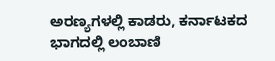ಅರಣ್ಯಗಳಲ್ಲಿ ಕಾಡರು, ಕರ್ನಾಟಕದ ಭಾಗದಲ್ಲಿ ಲಂಬಾಣಿ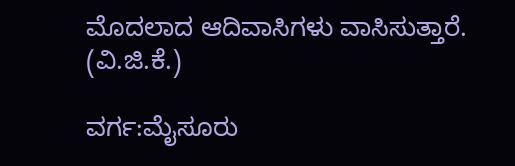ಮೊದಲಾದ ಆದಿವಾಸಿಗಳು ವಾಸಿಸುತ್ತಾರೆ.
(ವಿ.ಜಿ.ಕೆ.)

ವರ್ಗ:ಮೈಸೂರು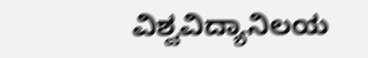ವಿಶ್ವವಿದ್ಯಾನಿಲಯ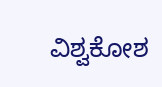ವಿಶ್ವಕೋಶ